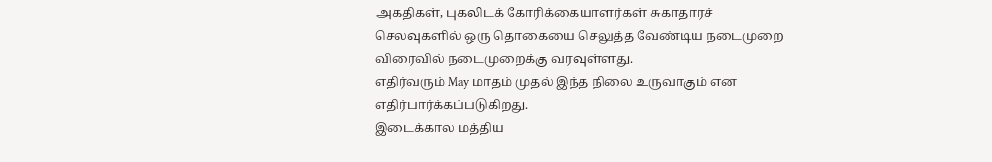அகதிகள், புகலிடக் கோரிக்கையாளர்கள் சுகாதாரச் செலவுகளில் ஒரு தொகையை செலுத்த வேண்டிய நடைமுறை விரைவில் நடைமுறைக்கு வரவுள்ளது.
எதிர்வரும் May மாதம் முதல் இந்த நிலை உருவாகும் என எதிர்பார்க்கப்படுகிறது.
இடைக்கால மத்திய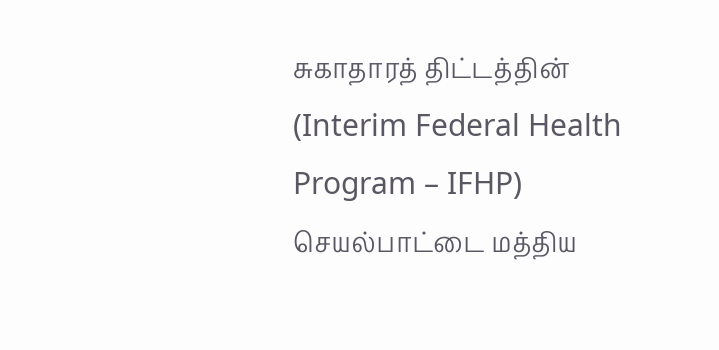சுகாதாரத் திட்டத்தின் (Interim Federal Health Program – IFHP) செயல்பாட்டை மத்திய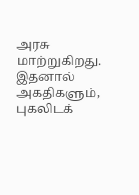அரசு மாற்றுகிறது.
இதனால் அகதிகளும், புகலிடக்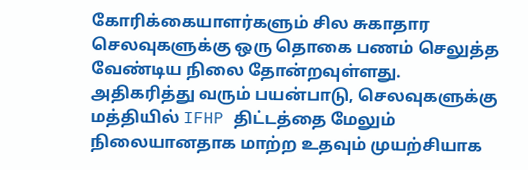கோரிக்கையாளர்களும் சில சுகாதார செலவுகளுக்கு ஒரு தொகை பணம் செலுத்த வேண்டிய நிலை தோன்றவுள்ளது.
அதிகரித்து வரும் பயன்பாடு, செலவுகளுக்கு மத்தியில் IFHP திட்டத்தை மேலும் நிலையானதாக மாற்ற உதவும் முயற்சியாக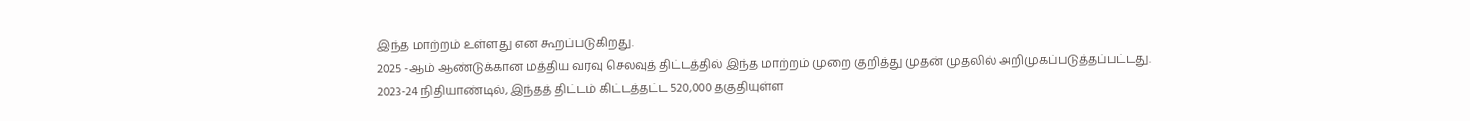இந்த மாற்றம் உள்ளது என கூறப்படுகிறது.
2025 -ஆம் ஆண்டுக்கான மத்திய வரவு செலவுத் திட்டத்தில் இந்த மாற்றம் முறை குறித்து முதன் முதலில் அறிமுகப்படுத்தப்பட்டது.
2023-24 நிதியாண்டில், இந்தத் திட்டம் கிட்டத்தட்ட 520,000 தகுதியுள்ள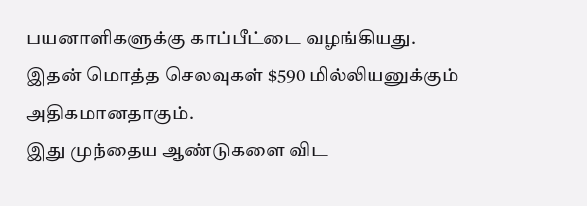பயனாளிகளுக்கு காப்பீட்டை வழங்கியது.
இதன் மொத்த செலவுகள் $590 மில்லியனுக்கும் அதிகமானதாகும்.
இது முந்தைய ஆண்டுகளை விட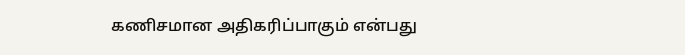கணிசமான அதிகரிப்பாகும் என்பது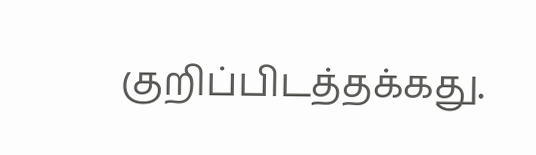குறிப்பிடத்தக்கது.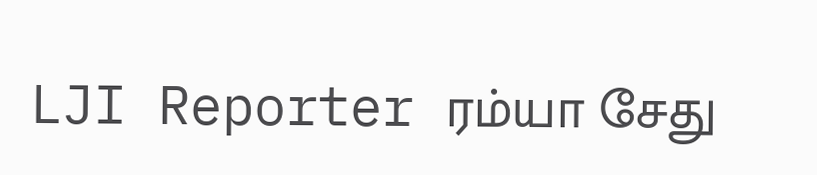LJI Reporter ரம்யா சேது